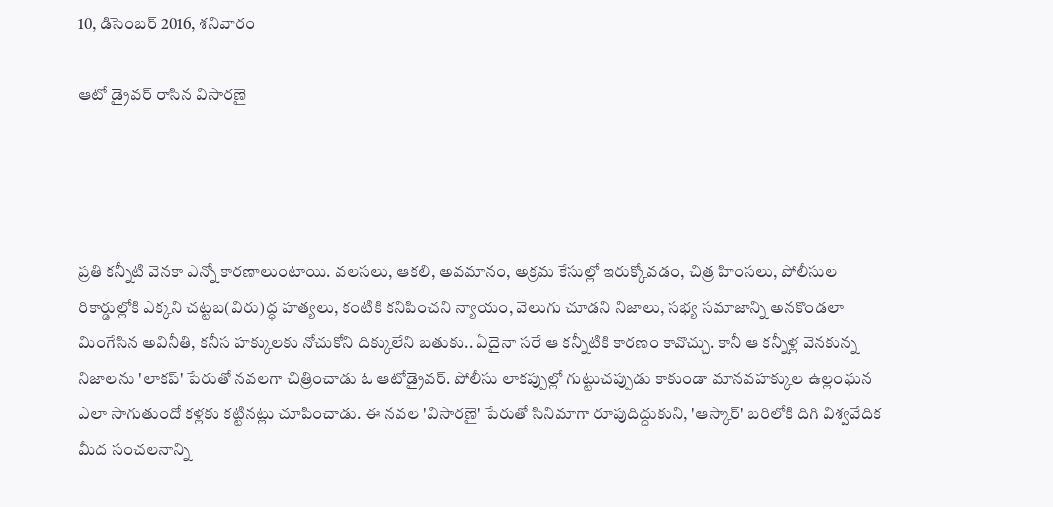10, డిసెంబర్ 2016, శనివారం

ఆటో డ్రైవ‌ర్ రాసిన విసార‌ణై




ప్రతి కన్నీటి వెనకా ఎన్నో కారణాలుంటాయి. వలసలు, ఆకలి, అవమానం, అక్రమ కేసుల్లో ఇరుక్కోవడం, చిత్ర హింసలు, పోలీసుల రికార్డుల్లోకి ఎక్కని చట్టబ(విరు)ద్ధ హత్యలు, కంటికి కనిపించని న్యాయం, వెలుగు చూడని నిజాలు, సభ్య సమాజాన్ని అనకొండలా మింగేసిన అవినీతి, కనీస హక్కులకు నోచుకోని దిక్కులేని బతుకు.. ఏదైనా సరే ఆ కన్నీటికి కారణం కావొచ్చు. కానీ ఆ కన్నీళ్ల వెనకున్న నిజాలను 'లాకప్‌' పేరుతో నవలగా చిత్రించాడు ఓ ఆటోడ్రైవర్‌. పోలీసు లాకప్పుల్లో గుట్టుచప్పుడు కాకుండా మానవహక్కుల ఉల్లంఘన ఎలా సాగుతుందో కళ్లకు కట్టినట్లు చూపించాడు. ఈ నవల 'విసారణై' పేరుతో సినిమాగా రూపుదిద్దుకుని, 'ఆస్కార్‌' బరిలోకి దిగి విశ్వవేదిక మీద సంచలనాన్ని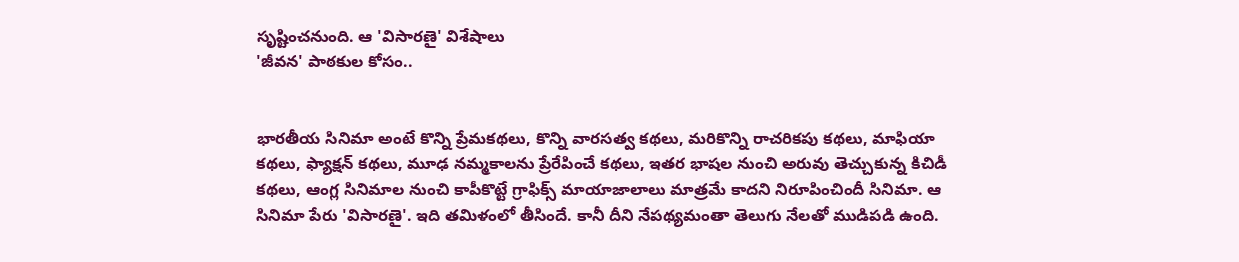సృష్టించనుంది. ఆ 'విసారణై' విశేషాలు
'జీవన' పాఠకుల కోసం..


భారతీయ సినిమా అంటే కొన్ని ప్రేమకథలు, కొన్ని వారసత్వ కథలు, మరికొన్ని రాచరికపు కథలు, మాఫియా కథలు, ఫ్యాక్షన్‌ కథలు, మూఢ నమ్మకాలను ప్రేరేపించే కథలు, ఇతర భాషల నుంచి అరువు తెచ్చుకున్న కిచిడీ కథలు, ఆంగ్ల సినిమాల నుంచి కాపీకొట్టే గ్రాఫిక్స్‌ మాయాజాలాలు మాత్రమే కాదని నిరూపించిందీ సినిమా. ఆ సినిమా పేరు 'విసారణై'. ఇది తమిళంలో తీసిందే. కానీ దీని నేపథ్యమంతా తెలుగు నేలతో ముడిపడి ఉంది.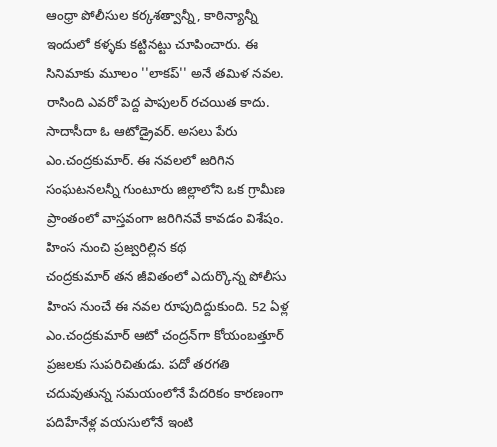ఆంధ్రా పోలీసుల కర్కశత్వాన్నీ, కాఠిన్యాన్నీ ఇందులో కళ్ళకు కట్టినట్టు చూపించారు. ఈ సినిమాకు మూలం ''లాకప్‌'' అనే తమిళ నవల. రాసింది ఎవరో పెద్ద పాపులర్‌ రచయిత కాదు. సాదాసీదా ఓ ఆటోడ్రైవర్‌. అసలు పేరు ఎం.చంద్రకుమార్‌. ఈ నవలలో జరిగిన సంఘటనలన్నీ గుంటూరు జిల్లాలోని ఒక గ్రామీణ ప్రాంతంలో వాస్తవంగా జరిగినవే కావడం విశేషం.
హింస నుంచి ప్రజ్వరిల్లిన కథ
చంద్రకుమార్‌ తన జీవితంలో ఎదుర్కొన్న పోలీసు హింస నుంచే ఈ నవల రూపుదిద్దుకుంది. 52 ఏళ్ల ఎం.చంద్రకుమార్‌ ఆటో చంద్రన్‌గా కోయంబత్తూర్‌ ప్రజలకు సుపరిచితుడు. పదో తరగతి చదువుతున్న సమయంలోనే పేదరికం కారణంగా పదిహేనేళ్ల వయసులోనే ఇంటి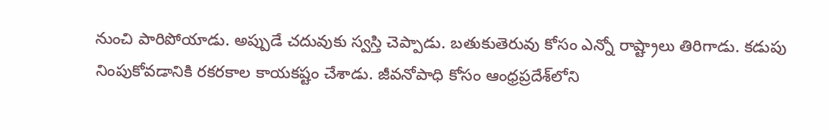నుంచి పారిపోయాడు. అప్పుడే చదువుకు స్వస్తి చెప్పాడు. బతుకుతెరువు కోసం ఎన్నో రాష్ట్రాలు తిరిగాడు. కడుపు నింపుకోవడానికి రకరకాల కాయకష్టం చేశాడు. జీవనోపాధి కోసం ఆంధ్రప్రదేశ్‌లోని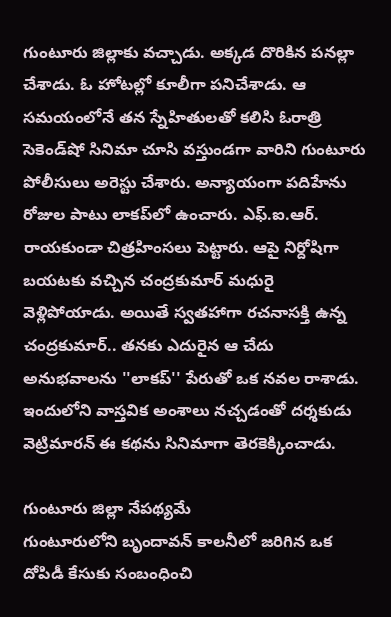గుంటూరు జిల్లాకు వచ్చాడు. అక్కడ దొరికిన పనల్లా చేశాడు. ఓ హోటల్లో కూలీగా పనిచేశాడు. ఆ సమయంలోనే తన స్నేహితులతో కలిసి ఓరాత్రి సెకెండ్‌షో సినిమా చూసి వస్తుండగా వారిని గుంటూరు పోలీసులు అరెస్టు చేశారు. అన్యాయంగా పదిహేను రోజుల పాటు లాకప్‌లో ఉంచారు. ఎఫ్‌.ఐ.ఆర్‌. రాయకుండా చిత్రహింసలు పెట్టారు. ఆపై నిర్దోషిగా బయటకు వచ్చిన చంద్రకుమార్‌ మధురై వెళ్లిపోయాడు. అయితే స్వతహాగా రచనాసక్తి ఉన్న చంద్రకుమార్‌.. తనకు ఎదురైన ఆ చేదు అనుభవాలను ''లాకప్‌'' పేరుతో ఒక నవల రాశాడు. ఇందులోని వాస్తవిక అంశాలు నచ్చడంతో దర్శకుడు వెట్రిమారన్‌ ఈ కథను సినిమాగా తెరకెక్కించాడు.

గుంటూరు జిల్లా నేపథ్యమే
గుంటూరులోని బృందావన్‌ కాలనీలో జరిగిన ఒక దోపిడీ కేసుకు సంబంధించి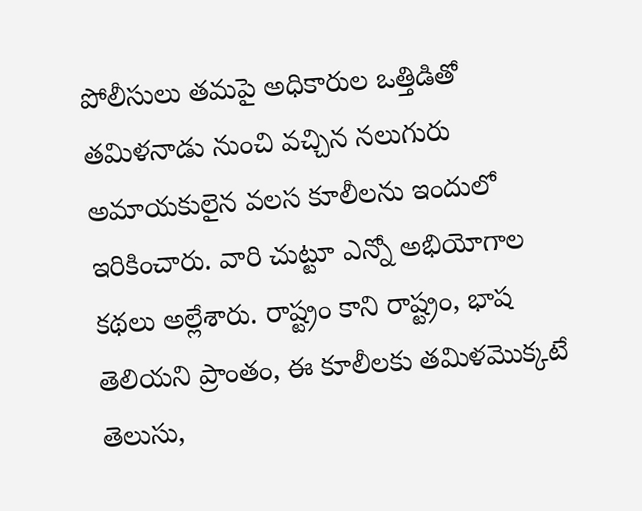పోలీసులు తమపై అధికారుల ఒత్తిడితో తమిళనాడు నుంచి వచ్చిన నలుగురు అమాయకులైన వలస కూలీలను ఇందులో ఇరికించారు. వారి చుట్టూ ఎన్నో అభియోగాల కథలు అల్లేశారు. రాష్ట్రం కాని రాష్ట్రం, భాష తెలియని ప్రాంతం, ఈ కూలీలకు తమిళమొక్కటే తెలుసు,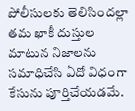పోలీసులకు తెలిసిందల్లా తమ ఖాకీ దుస్తుల మాటున నిజాలను సమాధిచేసి ఏదో విధంగా కేసును పూర్తిచేయడమే.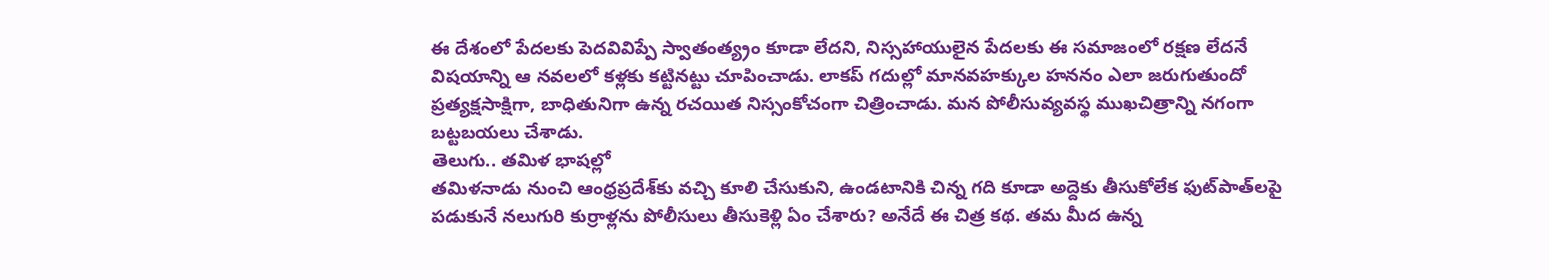ఈ దేశంలో పేదలకు పెదవివిప్పే స్వాతంత్య్రం కూడా లేదని, నిస్సహాయులైన పేదలకు ఈ సమాజంలో రక్షణ లేదనే విషయాన్ని ఆ నవలలో కళ్లకు కట్టినట్టు చూపించాడు. లాకప్‌ గదుల్లో మానవహక్కుల హననం ఎలా జరుగుతుందో ప్రత్యక్షసాక్షిగా, బాధితునిగా ఉన్న రచయిత నిస్సంకోచంగా చిత్రించాడు. మన పోలీసువ్యవస్థ ముఖచిత్రాన్ని నగంగా బట్టబయలు చేశాడు.
తెలుగు.. తమిళ భాషల్లో
తమిళనాడు నుంచి ఆంధ్రప్రదేశ్‌కు వచ్చి కూలి చేసుకుని, ఉండటానికి చిన్న గది కూడా అద్దెకు తీసుకోలేక ఫుట్‌పాత్‌లపై పడుకునే నలుగురి కుర్రాళ్లను పోలీసులు తీసుకెళ్లి ఏం చేశారు? అనేదే ఈ చిత్ర కథ. తమ మీద ఉన్న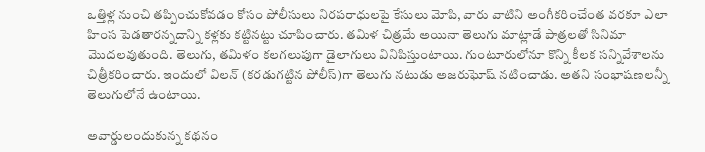ఒత్తిళ్ల నుంచి తప్పించుకోవడం కోసం పోలీసులు నిరపరాధులపై కేసులు మోపి, వారు వాటిని అంగీకరించేంత వరకూ ఎలా హింస పెడతారన్నదాన్ని కళ్లకు కట్టినట్టు చూపించారు. తమిళ చిత్రమే అయినా తెలుగు మాట్లాడే పాత్రలతో సినిమా మొదలవుతుంది. తెలుగు, తమిళం కలగలుపుగా డైలాగులు వినిపిస్తుంటాయి. గుంటూరులోనూ కొన్ని కీలక సన్నివేశాలను చిత్రీకరించారు. ఇందులో విలన్‌ (కరడుగట్టిన పోలీస్‌)గా తెలుగు నటుడు అజరుఘోష్‌ నటించాడు. అతని సంభాషణలన్నీ తెలుగులోనే ఉంటాయి.

అవార్డులందుకున్న కథనం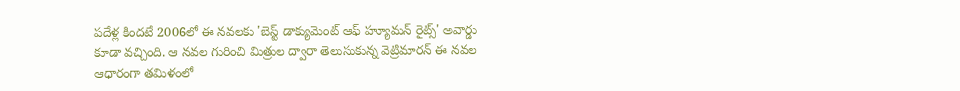పదేళ్ల కిందటే 2006లో ఈ నవలకు 'బెస్ట్‌ డాక్యుమెంట్‌ ఆఫ్‌ హ్యూమన్‌ రైట్స్‌' అవార్డు కూడా వచ్చింది. ఆ నవల గురించి మిత్రుల ద్వారా తెలుసుకున్న వెట్రిమారన్‌ ఈ నవల ఆధారంగా తమిళంలో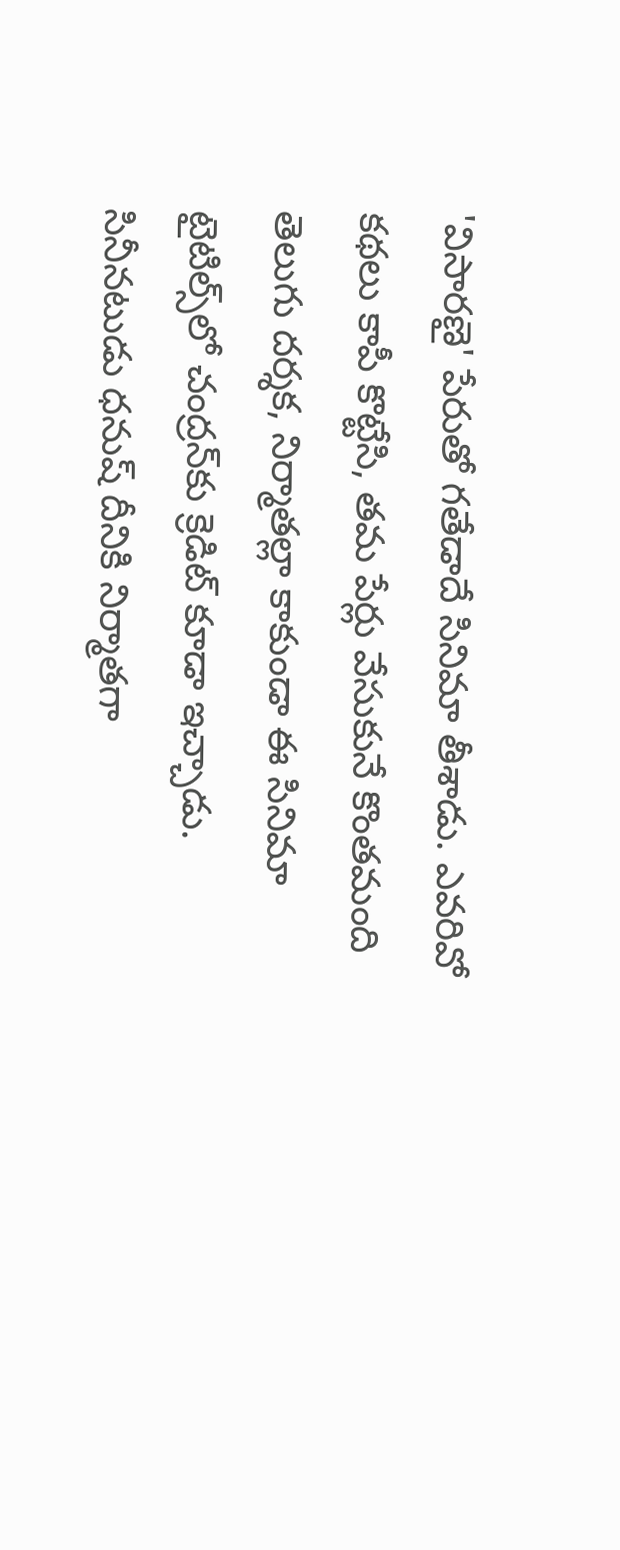'విసారణై' పేరుతో గతేడాదే సినిమా తీశాడు. ఎవరివో కథలు కాపీ కొట్టేసి, తమ పేర్లు వేసుకునే కొంతమంది తెలుగు దర్శక, నిర్మాతల్లా కాకుండా ఈ సినిమా టైటిల్స్‌లో చంద్రన్‌కు క్రెడిట్‌ కూడా ఇచ్చాడు. సినీనటుడు ధనుష్‌ దీనికి నిర్మాతగా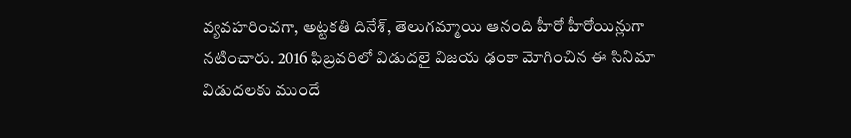వ్యవహరించగా, అట్టకతి దినేశ్‌, తెలుగమ్మాయి ఆనంది హీరో హీరోయిన్లుగా నటించారు. 2016 ఫిబ్రవరిలో విడుదలై విజయ ఢంకా మోగించిన ఈ సినిమా విడుదలకు ముందే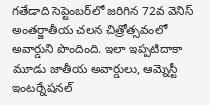గతేడాది సెప్టెంబర్‌లో జరిగిన 72వ వెనిస్‌ అంతర్జాతీయ చలన చిత్రోత్సవంలో అవార్డుని పొందింది. ఇలా ఇప్పటిదాకా మూడు జాతీయ అవార్డులు, ఆమ్నెస్టీ ఇంటర్నేషనల్‌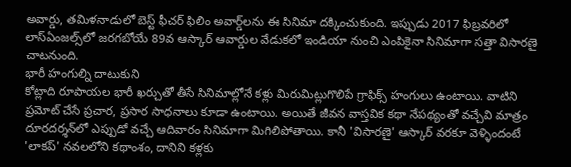అవార్డు, తమిళనాడులో బెస్ట్‌ ఫీచర్‌ ఫిలిం అవార్డ్‌లను ఈ సినిమా దక్కించుకుంది. ఇప్పుడు 2017 ఫిబ్రవరిలో లాస్‌ఏంజల్స్‌లో జరగబోయే 89వ ఆస్కార్‌ ఆవార్డుల వేడుకలో ఇండియా నుంచి ఎంపికైనా సినిమాగా సత్తా విసారణై చాటనుంది.
భారీ హంగుల్ని దాటుకుని
కోట్లాది రూపాయల భారీ ఖర్చుతో తీసే సినిమాల్లోనే కళ్లు మిరుమిట్లుగొలిపే గ్రాఫిక్స్‌ హంగులు ఉంటాయి. వాటిని ప్రమోట్‌ చేసే ప్రచార, ప్రసార సాధనాలు కూడా ఉంటాయి. అయితే జీవన వాస్తవిక కథా నేపథ్యంతో వచ్చేవి మాత్రం దూరదర్శన్‌లో ఎప్పుడో వచ్చే ఆదివారం సినిమాగా మిగిలిపోతాయి. కానీ 'విసారణై' ఆస్కార్‌ వరకూ వెళ్ళిందంటే 'లాకప్‌' నవలలోని కథాంశం, దానిని కళ్లకు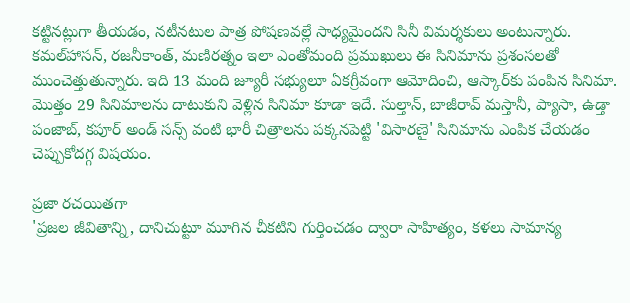కట్టినట్లుగా తీయడం, నటీనటుల పాత్ర పోషణవల్లే సాధ్యమైందని సినీ విమర్శకులు అంటున్నారు. కమల్‌హాసన్‌, రజనీకాంత్‌, మణిరత్నం ఇలా ఎంతోమంది ప్రముఖులు ఈ సినిమాను ప్రశంసలతో ముంచెత్తుతున్నారు. ఇది 13 మంది జ్యూరీ సభ్యులూ ఏకగ్రీవంగా ఆమోదించి, ఆస్కార్‌కు పంపిన సినిమా. మొత్తం 29 సినిమాలను దాటుకుని వెళ్లిన సినిమా కూడా ఇదే. సుల్తాన్‌, బాజీరావ్‌ మస్తానీ, ప్యాసా, ఉడ్తా పంజాబ్‌, కపూర్‌ అండ్‌ సన్స్‌ వంటి భారీ చిత్రాలను పక్కనపెట్టి 'విసారణై' సినిమాను ఎంపిక చేయడం చెప్పుకోదగ్గ విషయం.

ప్రజా రచయితగా
'ప్రజల జీవితాన్ని, దానిచుట్టూ మూగిన చీకటిని గుర్తించడం ద్వారా సాహిత్యం, కళలు సామాన్య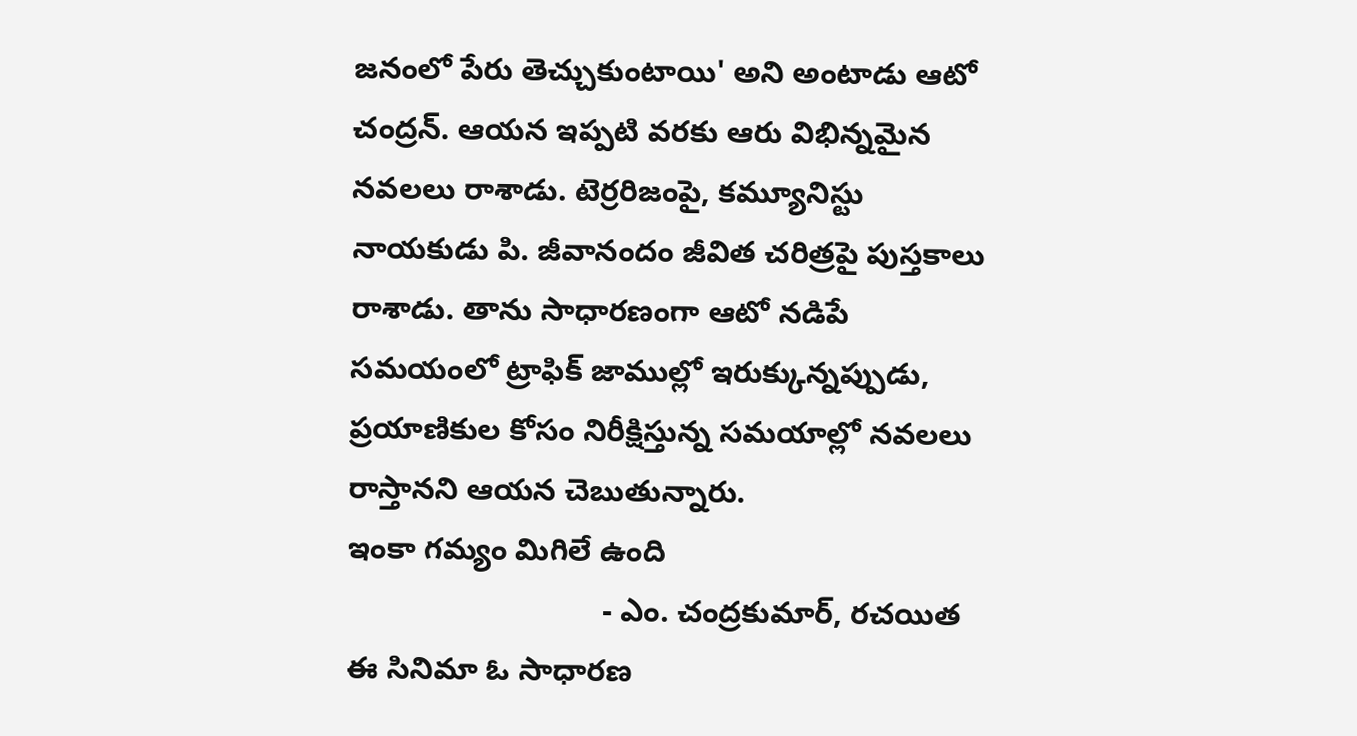జనంలో పేరు తెచ్చుకుంటాయి' అని అంటాడు ఆటో చంద్రన్‌. ఆయన ఇప్పటి వరకు ఆరు విభిన్నమైన నవలలు రాశాడు. టెర్రరిజంపై, కమ్యూనిస్టు నాయకుడు పి. జీవానందం జీవిత చరిత్రపై పుస్తకాలు రాశాడు. తాను సాధారణంగా ఆటో నడిపే సమయంలో ట్రాఫిక్‌ జాముల్లో ఇరుక్కున్నప్పుడు, ప్రయాణికుల కోసం నిరీక్షిస్తున్న సమయాల్లో నవలలు రాస్తానని ఆయన చెబుతున్నారు.
ఇంకా గమ్యం మిగిలే ఉంది
                              - ఎం. చంద్రకుమార్‌, రచయిత
ఈ సినిమా ఓ సాధారణ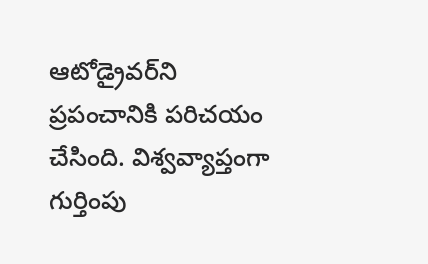ఆటోడ్రైవర్‌ని ప్రపంచానికి పరిచయం చేసింది. విశ్వవ్యాప్తంగా గుర్తింపు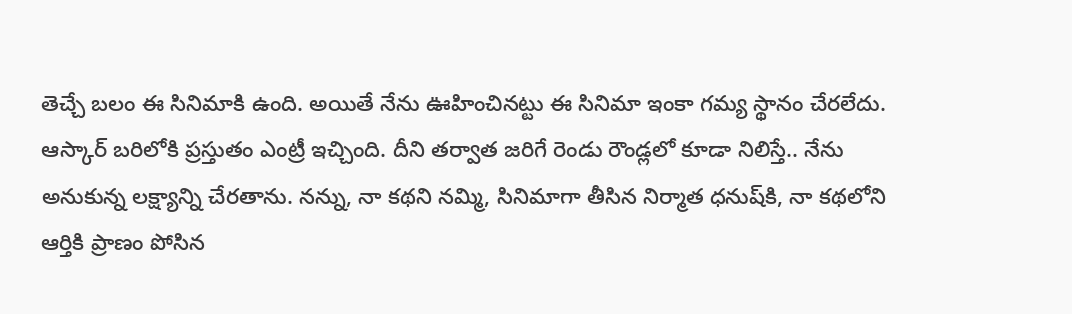తెచ్చే బలం ఈ సినిమాకి ఉంది. అయితే నేను ఊహించినట్టు ఈ సినిమా ఇంకా గమ్య స్థానం చేరలేదు. ఆస్కార్‌ బరిలోకి ప్రస్తుతం ఎంట్రీ ఇచ్చింది. దీని తర్వాత జరిగే రెండు రౌండ్లలో కూడా నిలిస్తే.. నేను అనుకున్న లక్ష్యాన్ని చేరతాను. నన్ను, నా కథని నమ్మి, సినిమాగా తీసిన నిర్మాత ధనుష్‌కి, నా కథలోని ఆర్తికి ప్రాణం పోసిన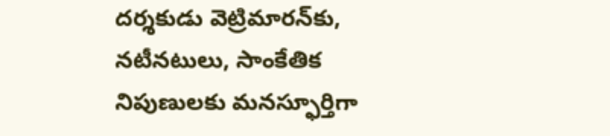దర్శకుడు వెట్రిమారన్‌కు, నటీనటులు, సాంకేతిక నిపుణులకు మనస్ఫూర్తిగా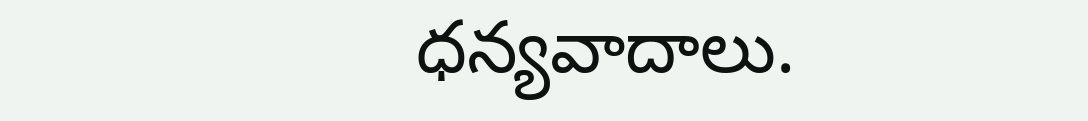ధన్యవాదాలు.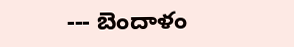--- బెందాళం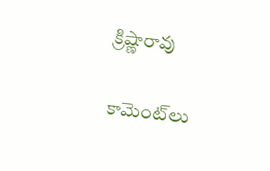క్రిష్ణారావు

కామెంట్‌లు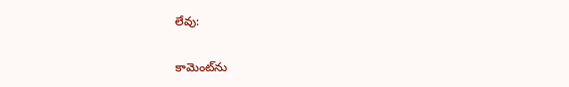లేవు:

కామెంట్‌ను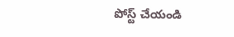పోస్ట్ చేయండి